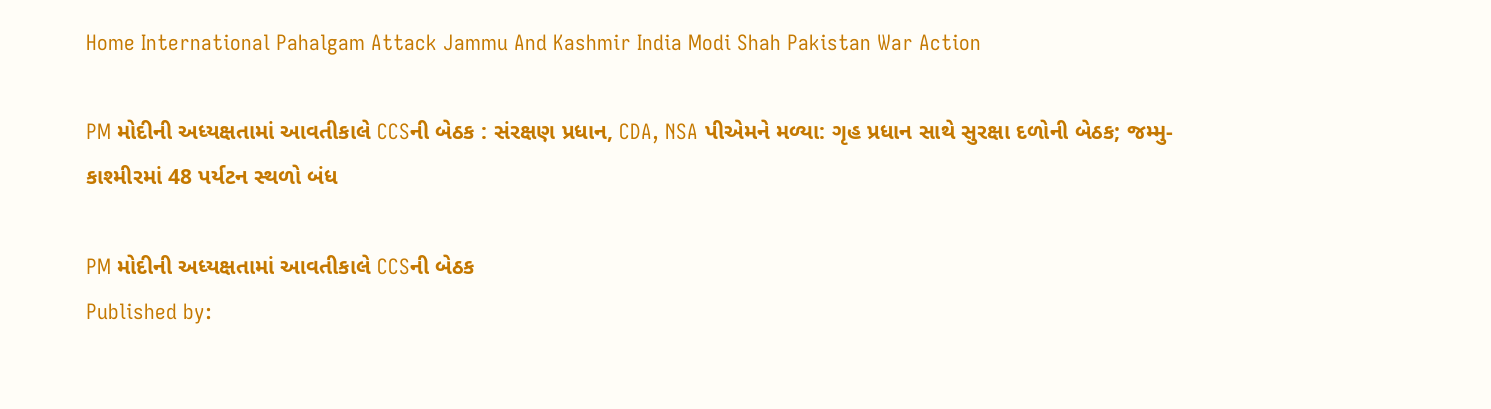Home International Pahalgam Attack Jammu And Kashmir India Modi Shah Pakistan War Action

PM મોદીની અધ્યક્ષતામાં આવતીકાલે CCSની બેઠક : સંરક્ષણ પ્રધાન, CDA, NSA પીએમને મળ્યા: ગૃહ પ્રધાન સાથે સુરક્ષા દળોની બેઠક; જમ્મુ-કાશ્મીરમાં 48 પર્યટન સ્થળો બંધ

PM મોદીની અધ્યક્ષતામાં આવતીકાલે CCSની બેઠક
Published by: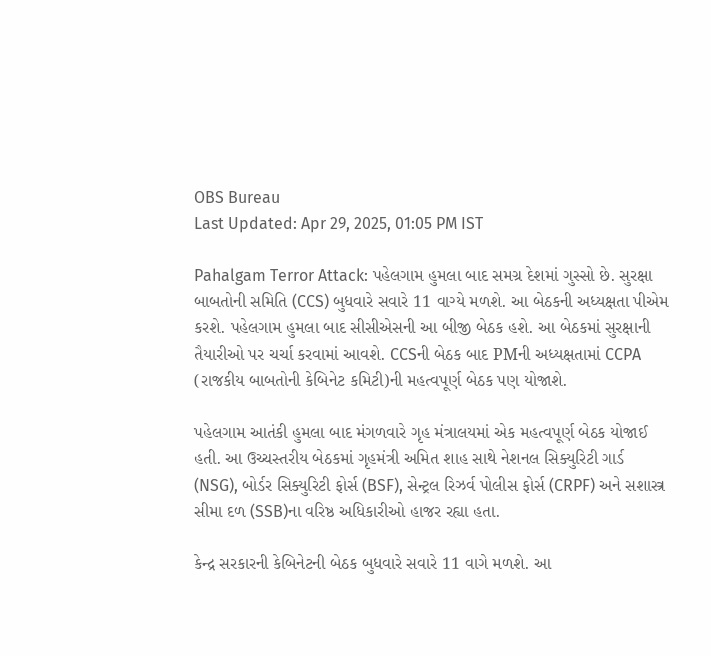OBS Bureau
Last Updated: Apr 29, 2025, 01:05 PM IST

Pahalgam Terror Attack: પહેલગામ હુમલા બાદ સમગ્ર દેશમાં ગુસ્સો છે. સુરક્ષા બાબતોની સમિતિ (CCS) બુધવારે સવારે 11 વાગ્યે મળશે. આ બેઠકની અધ્યક્ષતા પીએમ કરશે. પહેલગામ હુમલા બાદ સીસીએસની આ બીજી બેઠક હશે. આ બેઠકમાં સુરક્ષાની તૈયારીઓ પર ચર્ચા કરવામાં આવશે. CCSની બેઠક બાદ PMની અધ્યક્ષતામાં CCPA (રાજકીય બાબતોની કેબિનેટ કમિટી)ની મહત્વપૂર્ણ બેઠક પણ યોજાશે.

પહેલગામ આતંકી હુમલા બાદ મંગળવારે ગૃહ મંત્રાલયમાં એક મહત્વપૂર્ણ બેઠક યોજાઈ હતી. આ ઉચ્ચસ્તરીય બેઠકમાં ગૃહમંત્રી અમિત શાહ સાથે નેશનલ સિક્યુરિટી ગાર્ડ (NSG), બોર્ડર સિક્યુરિટી ફોર્સ (BSF), સેન્ટ્રલ રિઝર્વ પોલીસ ફોર્સ (CRPF) અને સશાસ્ત્ર સીમા દળ (SSB)ના વરિષ્ઠ અધિકારીઓ હાજર રહ્યા હતા.

કેન્દ્ર સરકારની કેબિનેટની બેઠક બુધવારે સવારે 11 વાગે મળશે. આ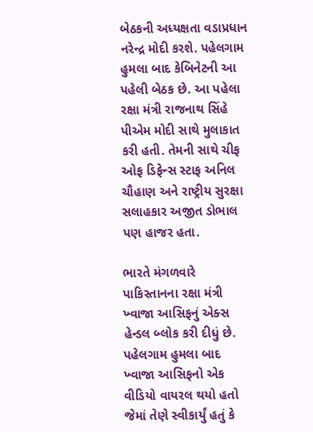બેઠકની અધ્યક્ષતા વડાપ્રધાન નરેન્દ્ર મોદી કરશે. પહેલગામ હુમલા બાદ કેબિનેટની આ પહેલી બેઠક છે. આ પહેલા રક્ષા મંત્રી રાજનાથ સિંહે પીએમ મોદી સાથે મુલાકાત કરી હતી. તેમની સાથે ચીફ ઓફ ડિફેન્સ સ્ટાફ અનિલ ચૌહાણ અને રાષ્ટ્રીય સુરક્ષા સલાહકાર અજીત ડોભાલ પણ હાજર હતા.

ભારતે મંગળવારે પાકિસ્તાનના રક્ષા મંત્રી ખ્વાજા આસિફનું એક્સ હેન્ડલ બ્લોક કરી દીધું છે. પહેલગામ હુમલા બાદ ખ્વાજા આસિફનો એક વીડિયો વાયરલ થયો હતો જેમાં તેણે સ્વીકાર્યું હતું કે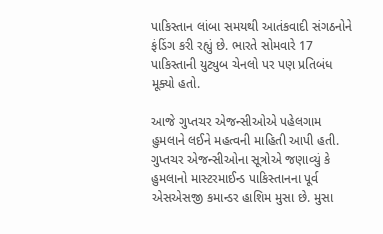પાકિસ્તાન લાંબા સમયથી આતંકવાદી સંગઠનોને ફંડિંગ કરી રહ્યું છે. ભારતે સોમવારે 17 પાકિસ્તાની યુટ્યુબ ચેનલો પર પણ પ્રતિબંધ મૂક્યો હતો.

આજે ગુપ્તચર એજન્સીઓએ પહેલગામ હુમલાને લઈને મહત્વની માહિતી આપી હતી. ગુપ્તચર એજન્સીઓના સૂત્રોએ જણાવ્યું કે હુમલાનો માસ્ટરમાઈન્ડ પાકિસ્તાનના પૂર્વ એસએસજી કમાન્ડર હાશિમ મુસા છે. મુસા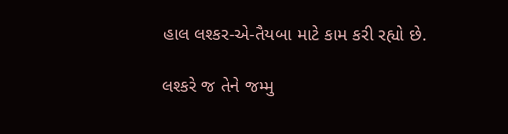હાલ લશ્કર-એ-તૈયબા માટે કામ કરી રહ્યો છે.

લશ્કરે જ તેને જમ્મુ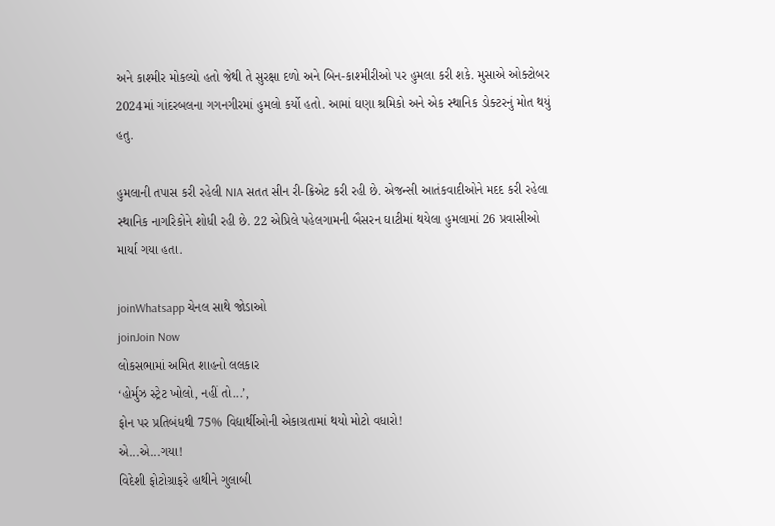અને કાશ્મીર મોકલ્યો હતો જેથી તે સુરક્ષા દળો અને બિન-કાશ્મીરીઓ પર હુમલા કરી શકે. મુસાએ ઓક્ટોબર 2024માં ગાંદરબલના ગગનગીરમાં હુમલો કર્યો હતો. આમાં ઘણા શ્રમિકો અને એક સ્થાનિક ડોક્ટરનું મોત થયું હતુ.

હુમલાની તપાસ કરી રહેલી NIA સતત સીન રી-ક્રિએટ કરી રહી છે. એજન્સી આતંકવાદીઓને મદદ કરી રહેલા સ્થાનિક નાગરિકોને શોધી રહી છે. 22 એપ્રિલે પહેલગામની બૈસરન ઘાટીમાં થયેલા હુમલામાં 26 પ્રવાસીઓ માર્યા ગયા હતા.

joinWhatsapp ચેનલ સાથે જોડાઓ
joinJoin Now
લોકસભામાં અમિત શાહનો લલકાર
‘હોર્મુઝ સ્ટ્રેટ ખોલો, નહીં તો...’,
ફોન પર પ્રતિબંધથી 75% વિદ્યાર્થીઓની એકાગ્રતામાં થયો મોટો વધારો!
એ...એ...ગયા!
વિદેશી ફોટોગ્રાફરે હાથીને ગુલાબી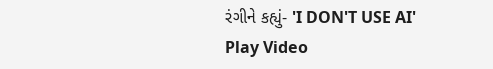રંગીને કહ્યું- 'I DON'T USE AI'
Play Video